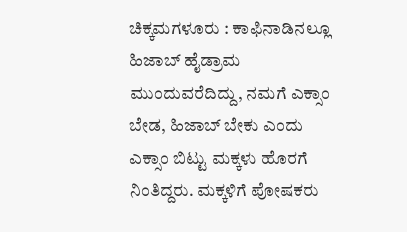ಚಿಕ್ಕಮಗಳೂರು : ಕಾಫಿನಾಡಿನಲ್ಲೂ ಹಿಜಾಬ್ ಹೈಡ್ರಾಮ ಮುಂದುವರೆದಿದ್ದು, ನಮಗೆ ಎಕ್ಸಾಂ ಬೇಡ, ಹಿಜಾಬ್ ಬೇಕು ಎಂದು ಎಕ್ಸಾಂ ಬಿಟ್ಟು ಮಕ್ಕಳು ಹೊರಗೆ ನಿಂತಿದ್ದರು. ಮಕ್ಕಳಿಗೆ ಪೋಷಕರು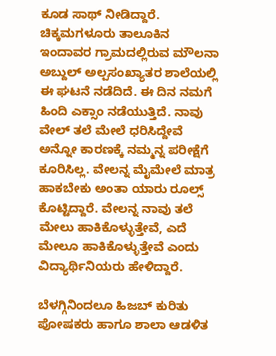ಕೂಡ ಸಾಥ್ ನೀಡಿದ್ದಾರೆ.
ಚಿಕ್ಕಮಗಳೂರು ತಾಲೂಕಿನ ಇಂದಾವರ ಗ್ರಾಮದಲ್ಲಿರುವ ಮೌಲನಾ ಅಬ್ದುಲ್ ಅಲ್ಪಸಂಖ್ಯಾತರ ಶಾಲೆಯಲ್ಲಿ ಈ ಘಟನೆ ನಡೆದಿದೆ. ಈ ದಿನ ನಮಗೆ ಹಿಂದಿ ಎಕ್ಸಾಂ ನಡೆಯುತ್ತಿದೆ. ನಾವು ವೇಲ್ ತಲೆ ಮೇಲೆ ಧರಿಸಿದ್ದೇವೆ ಅನ್ನೋ ಕಾರಣಕ್ಕೆ ನಮ್ಮನ್ನ ಪರೀಕ್ಷೆಗೆ ಕೂರಿಸಿಲ್ಲ. ವೇಲನ್ನ ಮೈಮೇಲೆ ಮಾತ್ರ ಹಾಕಬೇಕು ಅಂತಾ ಯಾರು ರೂಲ್ಸ್ ಕೊಟ್ಟಿದ್ದಾರೆ. ವೇಲನ್ನ ನಾವು ತಲೆ ಮೇಲು ಹಾಕಿಕೊಳ್ಳುತ್ತೇವೆ, ಎದೆ ಮೇಲೂ ಹಾಕಿಕೊಳ್ಳುತ್ತೇವೆ ಎಂದು ವಿದ್ಯಾರ್ಥಿನಿಯರು ಹೇಳಿದ್ದಾರೆ.

ಬೆಳಗ್ಗಿನಿಂದಲೂ ಹಿಜಬ್ ಕುರಿತು ಪೋಷಕರು ಹಾಗೂ ಶಾಲಾ ಆಡಳಿತ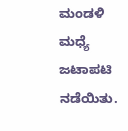ಮಂಡಳಿ ಮಧ್ಯೆ ಜಟಾಪಟಿ ನಡೆಯಿತು.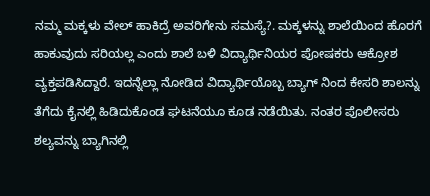ನಮ್ಮ ಮಕ್ಕಳು ವೇಲ್ ಹಾಕಿದ್ರೆ ಅವರಿಗೇನು ಸಮಸ್ಯೆ?. ಮಕ್ಕಳನ್ನು ಶಾಲೆಯಿಂದ ಹೊರಗೆ ಹಾಕುವುದು ಸರಿಯಲ್ಲ ಎಂದು ಶಾಲೆ ಬಳಿ ವಿದ್ಯಾರ್ಥಿನಿಯರ ಪೋಷಕರು ಆಕ್ರೋಶ ವ್ಯಕ್ತಪಡಿಸಿದ್ದಾರೆ. ಇದನ್ನೆಲ್ಲಾ ನೋಡಿದ ವಿದ್ಯಾರ್ಥಿಯೊಬ್ಬ ಬ್ಯಾಗ್ ನಿಂದ ಕೇಸರಿ ಶಾಲನ್ನು ತೆಗೆದು ಕೈನಲ್ಲಿ ಹಿಡಿದುಕೊಂಡ ಘಟನೆಯೂ ಕೂಡ ನಡೆಯಿತು. ನಂತರ ಪೊಲೀಸರು ಶಲ್ಯವನ್ನು ಬ್ಯಾಗಿನಲ್ಲಿ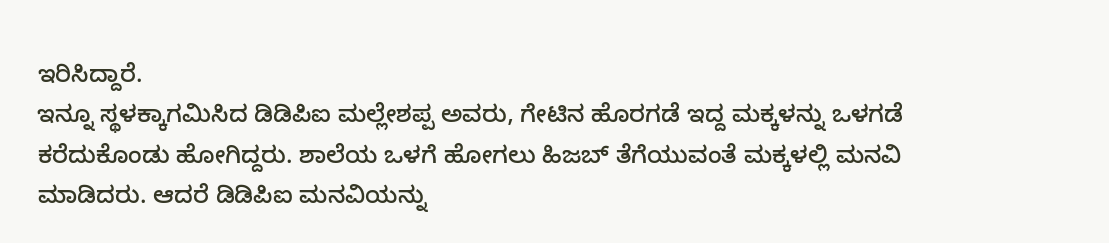ಇರಿಸಿದ್ದಾರೆ.
ಇನ್ನೂ ಸ್ಥಳಕ್ಕಾಗಮಿಸಿದ ಡಿಡಿಪಿಐ ಮಲ್ಲೇಶಪ್ಪ ಅವರು, ಗೇಟಿನ ಹೊರಗಡೆ ಇದ್ದ ಮಕ್ಕಳನ್ನು ಒಳಗಡೆ ಕರೆದುಕೊಂಡು ಹೋಗಿದ್ದರು. ಶಾಲೆಯ ಒಳಗೆ ಹೋಗಲು ಹಿಜಬ್ ತೆಗೆಯುವಂತೆ ಮಕ್ಕಳಲ್ಲಿ ಮನವಿ ಮಾಡಿದರು. ಆದರೆ ಡಿಡಿಪಿಐ ಮನವಿಯನ್ನು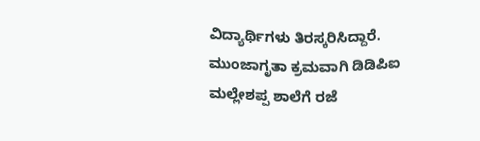ವಿದ್ಯಾರ್ಥಿಗಳು ತಿರಸ್ಕರಿಸಿದ್ದಾರೆ. ಮುಂಜಾಗೃತಾ ಕ್ರಮವಾಗಿ ಡಿಡಿಪಿಐ ಮಲ್ಲೇಶಪ್ಪ ಶಾಲೆಗೆ ರಜೆ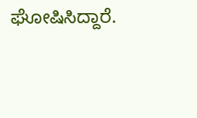ಘೋಷಿಸಿದ್ದಾರೆ.